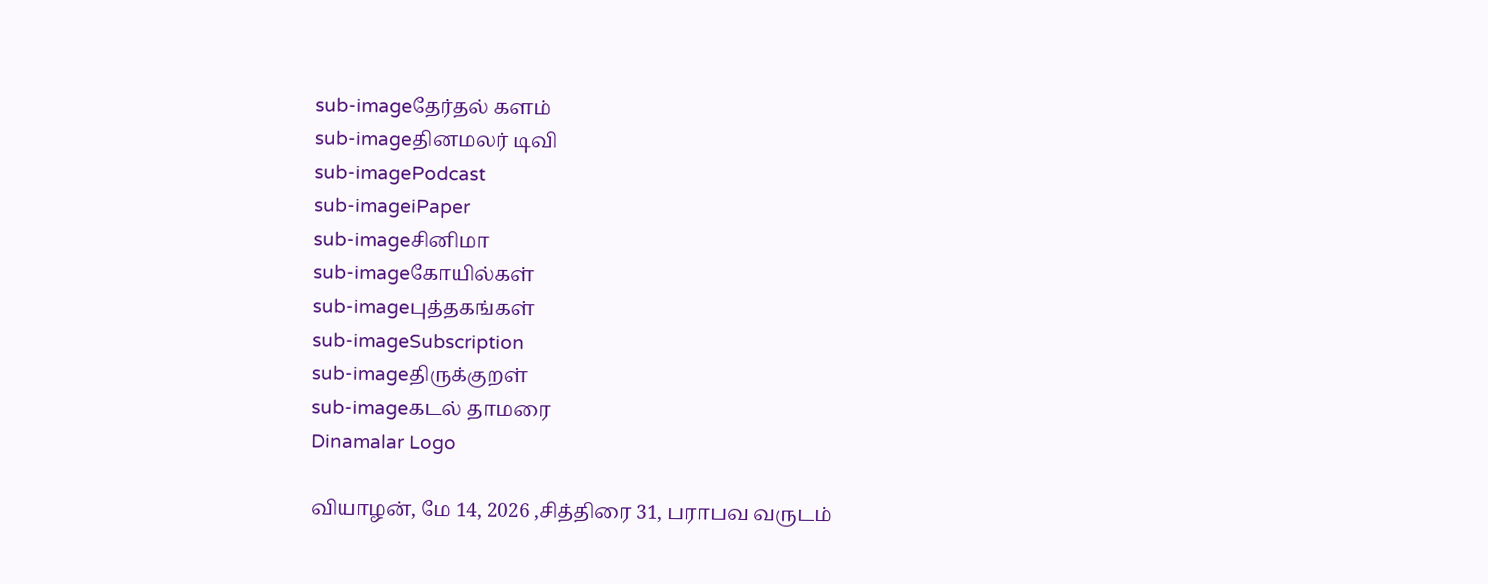sub-imageதேர்தல் களம்
sub-imageதினமலர் டிவி
sub-imagePodcast
sub-imageiPaper
sub-imageசினிமா
sub-imageகோயில்கள்
sub-imageபுத்தகங்கள்
sub-imageSubscription
sub-imageதிருக்குறள்
sub-imageகடல் தாமரை
Dinamalar Logo

வியாழன், மே 14, 2026 ,சித்திரை 31, பராபவ வருடம்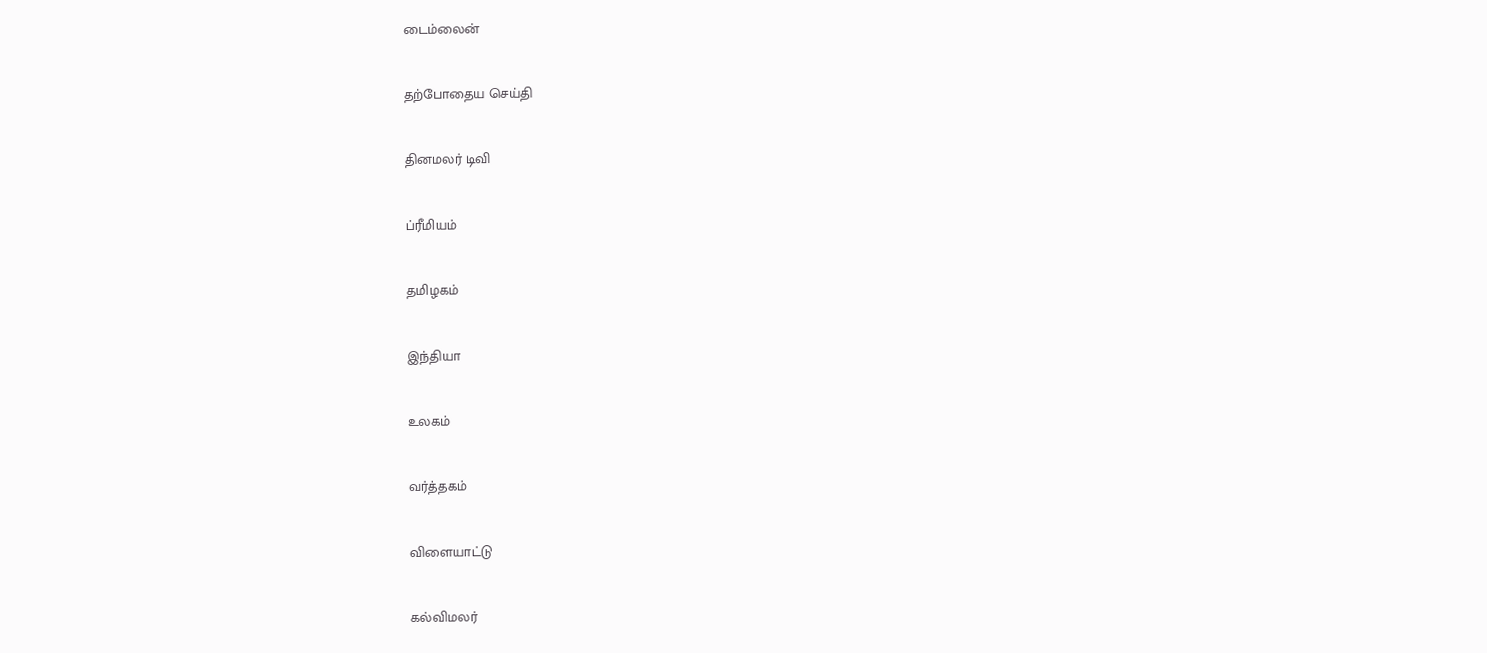டைம்லைன்


தற்போதைய செய்தி


தினமலர் டிவி


ப்ரீமியம்


தமிழகம்


இந்தியா


உலகம்


வர்த்தகம்


விளையாட்டு


கல்விமலர்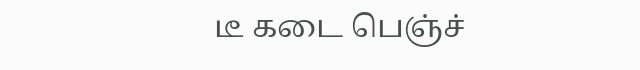டீ கடை பெஞ்ச்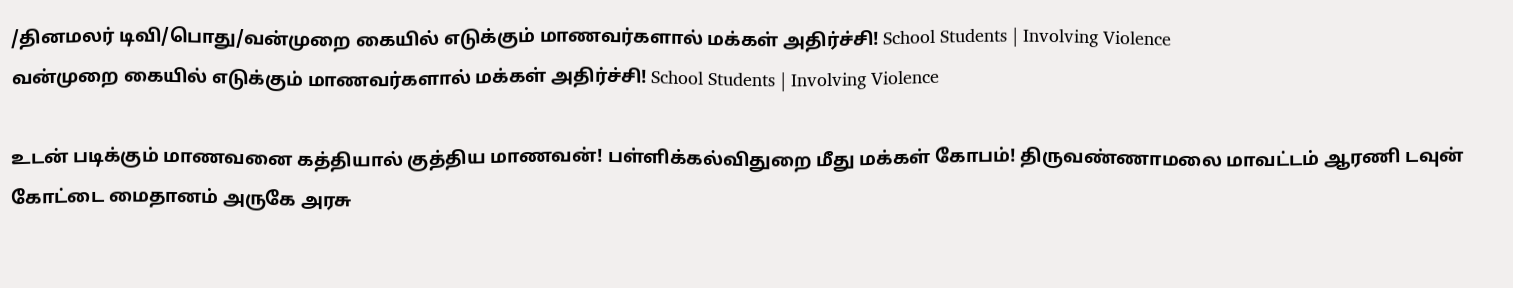/தினமலர் டிவி/பொது/வன்முறை கையில் எடுக்கும் மாணவர்களால் மக்கள் அதிர்ச்சி! School Students | Involving Violence
வன்முறை கையில் எடுக்கும் மாணவர்களால் மக்கள் அதிர்ச்சி! School Students | Involving Violence

உடன் படிக்கும் மாணவனை கத்தியால் குத்திய மாணவன்! பள்ளிக்கல்விதுறை மீது மக்கள் கோபம்! திருவண்ணாமலை மாவட்டம் ஆரணி டவுன் கோட்டை மைதானம் அருகே அரசு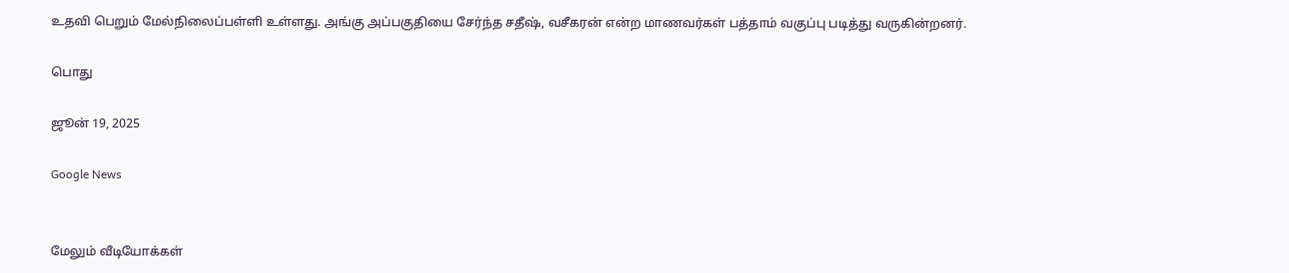உதவி பெறும் மேல்நிலைப்பள்ளி உள்ளது. அங்கு அப்பகுதியை சேர்ந்த சதீஷ், வசீகரன் என்ற மாணவர்கள் பத்தாம் வகுப்பு படித்து வருகின்றனர்.

பொது

ஜூன் 19, 2025

Google News


மேலும் வீடியோக்கள்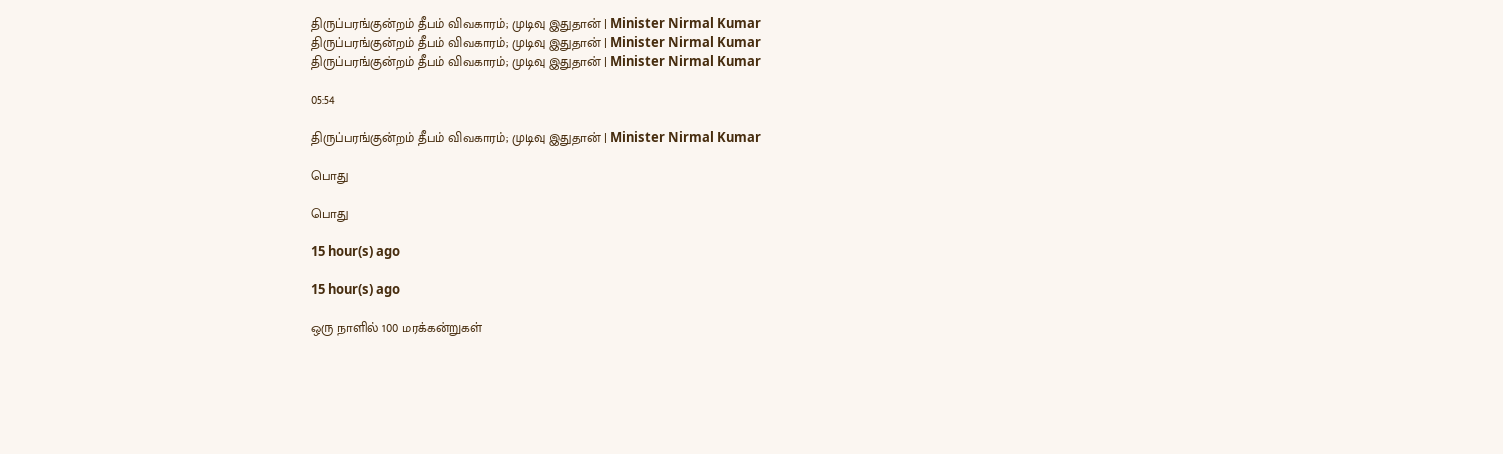திருப்பரங்குன்றம் தீபம் விவகாரம்; முடிவு இதுதான் | Minister Nirmal Kumar
திருப்பரங்குன்றம் தீபம் விவகாரம்; முடிவு இதுதான் | Minister Nirmal Kumar
திருப்பரங்குன்றம் தீபம் விவகாரம்; முடிவு இதுதான் | Minister Nirmal Kumar

05:54

திருப்பரங்குன்றம் தீபம் விவகாரம்; முடிவு இதுதான் | Minister Nirmal Kumar

பொது

பொது

15 hour(s) ago

15 hour(s) ago

ஒரு நாளில் 100 மரக்கன்றுகள்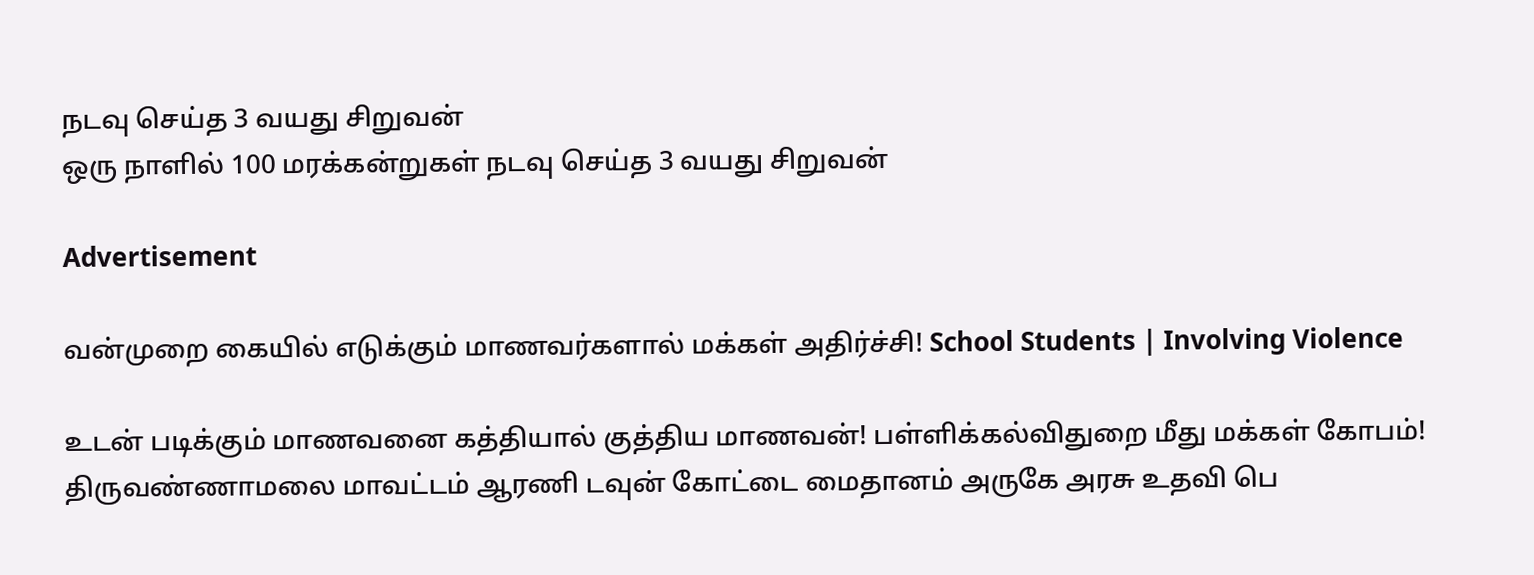நடவு செய்த 3 வயது சிறுவன்
ஒரு நாளில் 100 மரக்கன்றுகள் நடவு செய்த 3 வயது சிறுவன்

Advertisement

வன்முறை கையில் எடுக்கும் மாணவர்களால் மக்கள் அதிர்ச்சி! School Students | Involving Violence

உடன் படிக்கும் மாணவனை கத்தியால் குத்திய மாணவன்! பள்ளிக்கல்விதுறை மீது மக்கள் கோபம்! திருவண்ணாமலை மாவட்டம் ஆரணி டவுன் கோட்டை மைதானம் அருகே அரசு உதவி பெ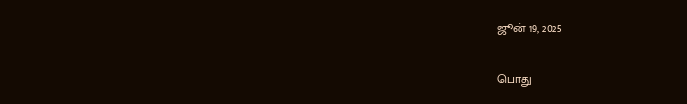ஜூன் 19, 2025

பொது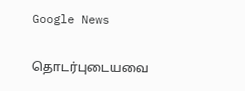Google News

தொடர்புடையவை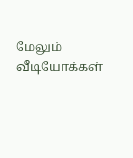மேலும் வீடியோக்கள்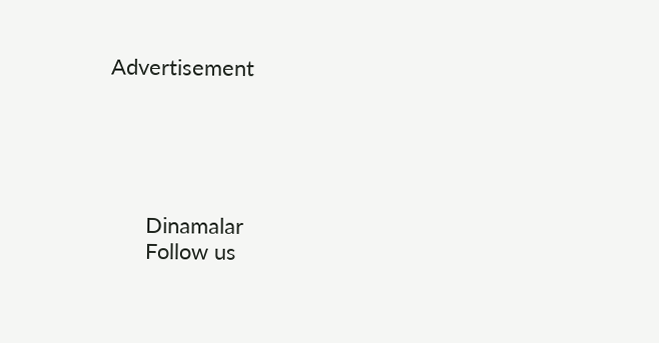Advertisement





      Dinamalar
      Follow us